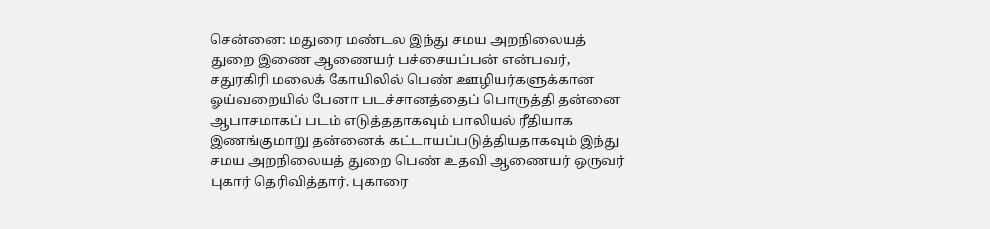சென்னை: மதுரை மண்டல இந்து சமய அறநிலையத் துறை இணை ஆணையர் பச்சையப்பன் என்பவர், சதுரகிரி மலைக் கோயிலில் பெண் ஊழியர்களுக்கான ஓய்வறையில் பேனா படச்சானத்தைப் பொருத்தி தன்னை ஆபாசமாகப் படம் எடுத்ததாகவும் பாலியல் ரீதியாக இணங்குமாறு தன்னைக் கட்டாயப்படுத்தியதாகவும் இந்து சமய அறநிலையத் துறை பெண் உதவி ஆணையர் ஒருவர் புகார் தெரிவித்தார். புகாரை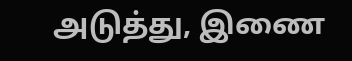அடுத்து, இணை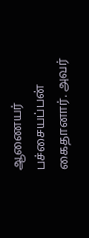ஆணையர் பச்சையப்பன் கைதானார். அவர்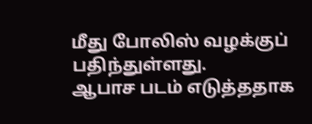மீது போலிஸ் வழக்குப் பதிந்துள்ளது.
ஆபாச படம் எடுத்ததாக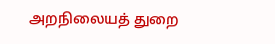அறநிலையத் துறை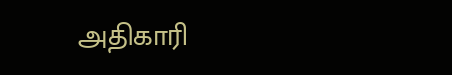அதிகாரி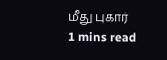மீது புகார்
1 mins read